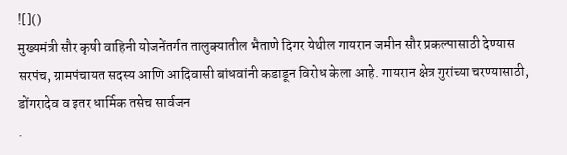![]()
मुख्यमंत्री सौर कृषी वाहिनी योजनेंतर्गत तालुक्यातील भैताणे दिगर येथील गायरान जमीन सौर प्रकल्पासाठी देण्यास सरपंच, ग्रामपंचायत सदस्य आणि आदिवासी बांधवांनी कडाडून विरोध केला आहे. गायरान क्षेत्र गुरांच्या चरण्यासाठी, डोंगरादेव व इतर धार्मिक तसेच सार्वजन
.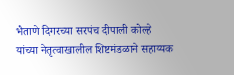भैताणे दिगरच्या सरपंच दीपाली कोल्हे यांच्या नेतृत्वाखालील शिष्टमंडळाने सहाय्यक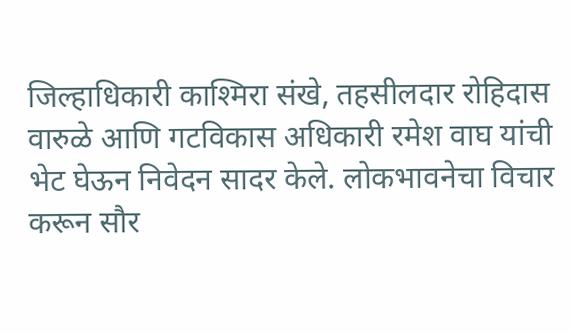जिल्हाधिकारी काश्मिरा संखे, तहसीलदार रोहिदास वारुळे आणि गटविकास अधिकारी रमेश वाघ यांची भेट घेऊन निवेदन सादर केले. लोकभावनेचा विचार करून सौर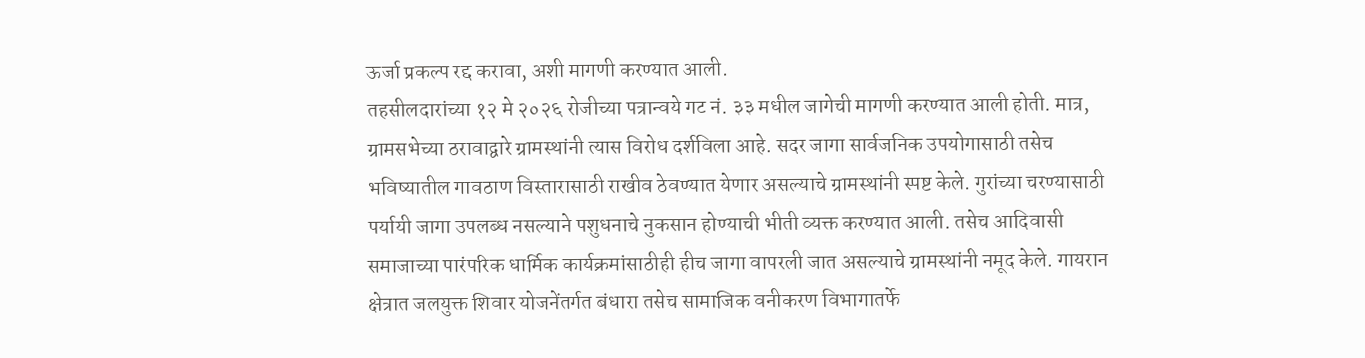ऊर्जा प्रकल्प रद्द करावा, अशी मागणी करण्यात आली.
तहसीलदारांच्या १२ मे २०२६ रोजीच्या पत्रान्वये गट नं. ३३ मधील जागेची मागणी करण्यात आली होती. मात्र, ग्रामसभेच्या ठरावाद्वारे ग्रामस्थांनी त्यास विरोध दर्शविला आहे. सदर जागा सार्वजनिक उपयोगासाठी तसेच भविष्यातील गावठाण विस्तारासाठी राखीव ठेवण्यात येणार असल्याचे ग्रामस्थांनी स्पष्ट केले. गुरांच्या चरण्यासाठी पर्यायी जागा उपलब्ध नसल्याने पशुधनाचे नुकसान होण्याची भीती व्यक्त करण्यात आली. तसेच आदिवासी समाजाच्या पारंपरिक धार्मिक कार्यक्रमांसाठीही हीच जागा वापरली जात असल्याचे ग्रामस्थांनी नमूद केले. गायरान क्षेत्रात जलयुक्त शिवार योजनेंतर्गत बंधारा तसेच सामाजिक वनीकरण विभागातर्फे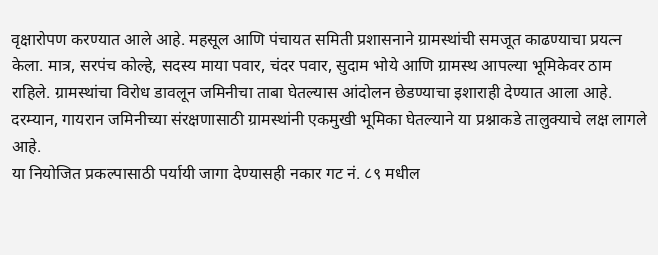वृक्षारोपण करण्यात आले आहे. महसूल आणि पंचायत समिती प्रशासनाने ग्रामस्थांची समजूत काढण्याचा प्रयत्न केला. मात्र, सरपंच कोल्हे, सदस्य माया पवार, चंदर पवार, सुदाम भोये आणि ग्रामस्थ आपल्या भूमिकेवर ठाम राहिले. ग्रामस्थांचा विरोध डावलून जमिनीचा ताबा घेतल्यास आंदोलन छेडण्याचा इशाराही देण्यात आला आहे. दरम्यान, गायरान जमिनीच्या संरक्षणासाठी ग्रामस्थांनी एकमुखी भूमिका घेतल्याने या प्रश्नाकडे तालुक्याचे लक्ष लागले आहे.
या नियोजित प्रकल्पासाठी पर्यायी जागा देण्यासही नकार गट नं. ८९ मधील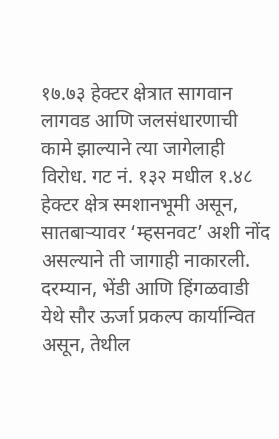१७.७३ हेक्टर क्षेत्रात सागवान लागवड आणि जलसंधारणाची कामे झाल्याने त्या जागेलाही विरोध. गट नं. १३२ मधील १.४८ हेक्टर क्षेत्र स्मशानभूमी असून, सातबाऱ्यावर ‘म्हसनवट’ अशी नोंद असल्याने ती जागाही नाकारली. दरम्यान, भेंडी आणि हिंगळवाडी येथे सौर ऊर्जा प्रकल्प कार्यान्वित असून, तेथील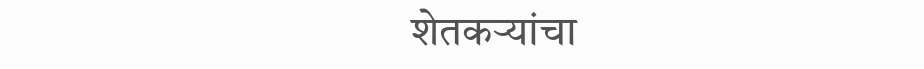शेतकऱ्यांचा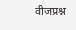वीजप्रश्न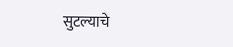सुटल्याचे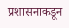प्रशासनाकडून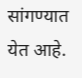सांगण्यात येत आहे.